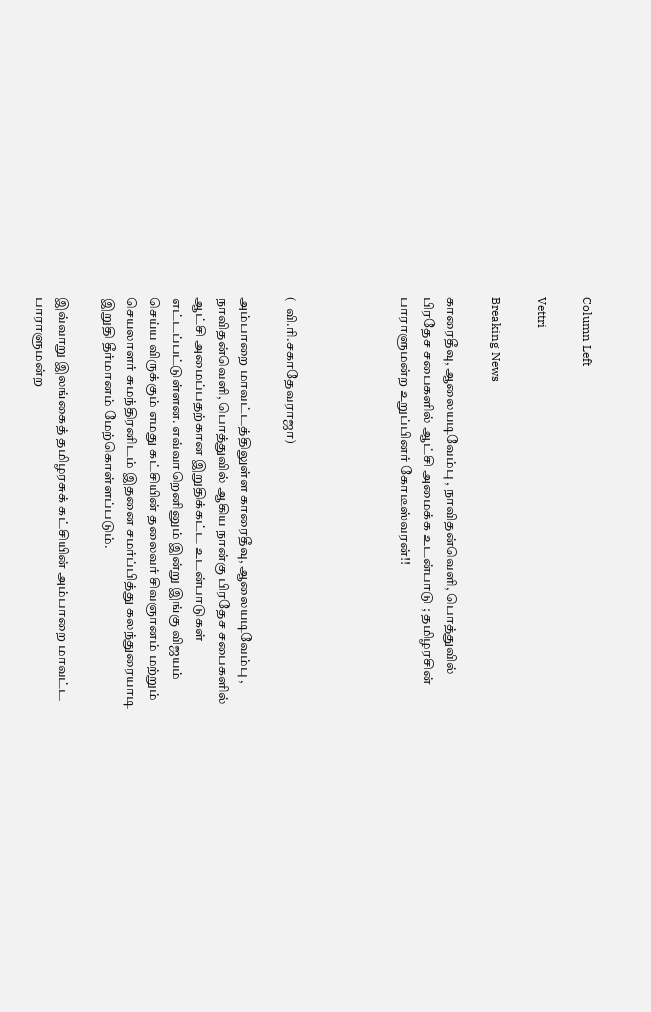Column Left

Vettri

Breaking News

காரைதீவு, ஆலையடிவேம்பு , நாவிதன்வெளி, பொத்துவில் பிரதேச சபைகளில் ஆட்சி அமைக்க உடன்பாடு ; தமிழரசின் பாராளுமன்ற உறுப்பினர் கோடீஸ்வரன்!!




(  வி.ரி.சகாதேவராஜா)

அம்பாறை மாவட்டத்திலுள்ள காரைதீவு, ஆலையடிவேம்பு , நாவிதன்வெளி, பொத்துவில் ஆகிய நான்கு பிரதேச சபைகளில்  ஆட்சி அமைப்பதற்கான இறுதிக்கட்ட உடன்பாடுகள் எட்டப்பட்டுள்ளன. எவ்வாறெனினும் இன்று இங்கு விஜயம் செய்ய விருக்கும் எமது கட்சியின் தலைவர் சிவஞானம் மற்றும் செயலாளர் சுமந்திரனிடம் இதனை சமர்ப்பித்து கலந்துரையாடி இறுதி தீர்மானம் மேற்கொள்ளப்படும்.

இவ்வாறு இலங்கைத் தமிழரசுக் கட்சியின் அம்பாறை மாவட்ட பாராளுமன்ற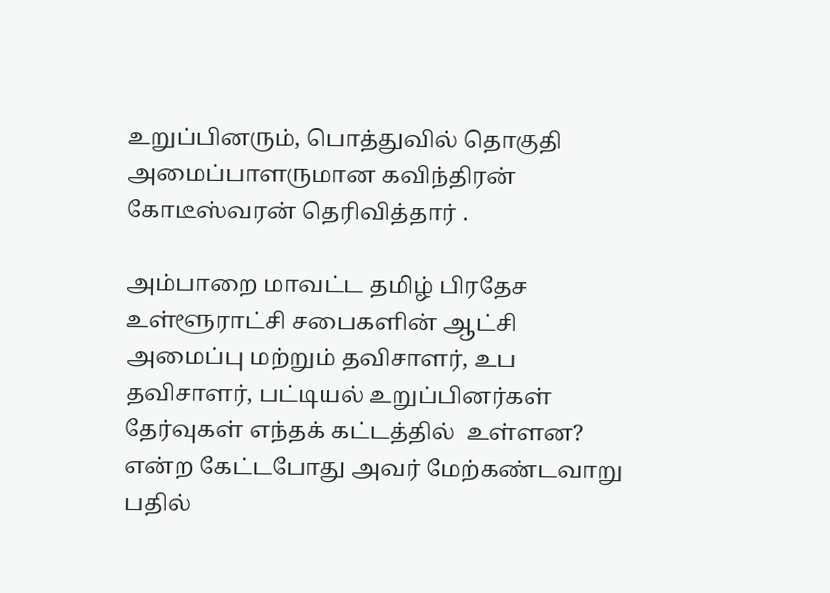உறுப்பினரும், பொத்துவில் தொகுதி அமைப்பாளருமான கவிந்திரன் கோடீஸ்வரன் தெரிவித்தார் .

அம்பாறை மாவட்ட தமிழ் பிரதேச உள்ளூராட்சி சபைகளின் ஆட்சி அமைப்பு மற்றும் தவிசாளர், உப தவிசாளர், பட்டியல் உறுப்பினர்கள் தேர்வுகள் எந்தக் கட்டத்தில்  உள்ளன? என்ற கேட்டபோது அவர் மேற்கண்டவாறு பதில்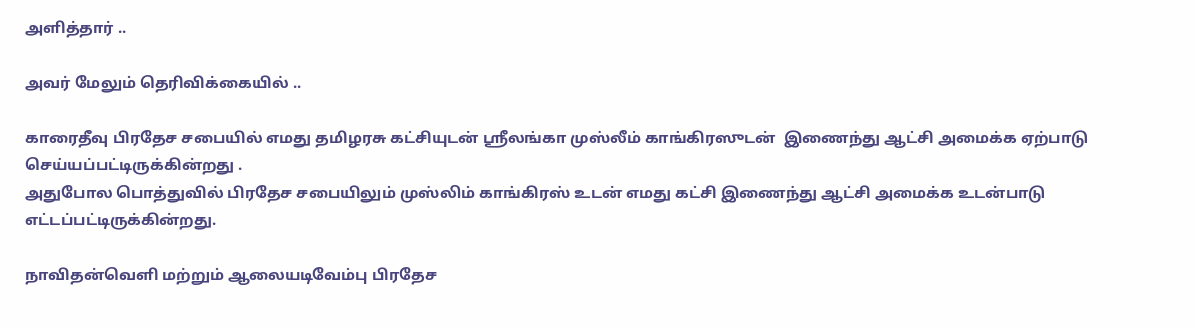அளித்தார் ..

அவர் மேலும் தெரிவிக்கையில் ..

காரைதீவு பிரதேச சபையில் எமது தமிழரசு கட்சியுடன் ஸ்ரீலங்கா முஸ்லீம் காங்கிரஸுடன்  இணைந்து ஆட்சி அமைக்க ஏற்பாடு செய்யப்பட்டிருக்கின்றது .
அதுபோல பொத்துவில் பிரதேச சபையிலும் முஸ்லிம் காங்கிரஸ் உடன் எமது கட்சி இணைந்து ஆட்சி அமைக்க உடன்பாடு எட்டப்பட்டிருக்கின்றது.

நாவிதன்வெளி மற்றும் ஆலையடிவேம்பு பிரதேச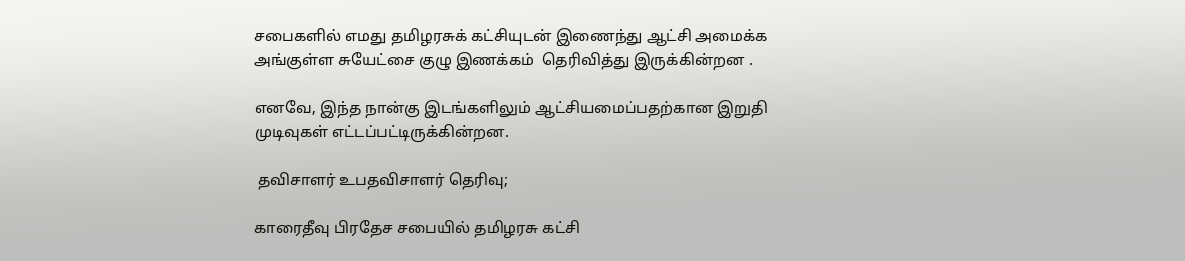சபைகளில் எமது தமிழரசுக் கட்சியுடன் இணைந்து ஆட்சி அமைக்க அங்குள்ள சுயேட்சை குழு இணக்கம்  தெரிவித்து இருக்கின்றன .

எனவே, இந்த நான்கு இடங்களிலும் ஆட்சியமைப்பதற்கான இறுதி முடிவுகள் எட்டப்பட்டிருக்கின்றன.

 தவிசாளர் உபதவிசாளர் தெரிவு;

காரைதீவு பிரதேச சபையில் தமிழரசு கட்சி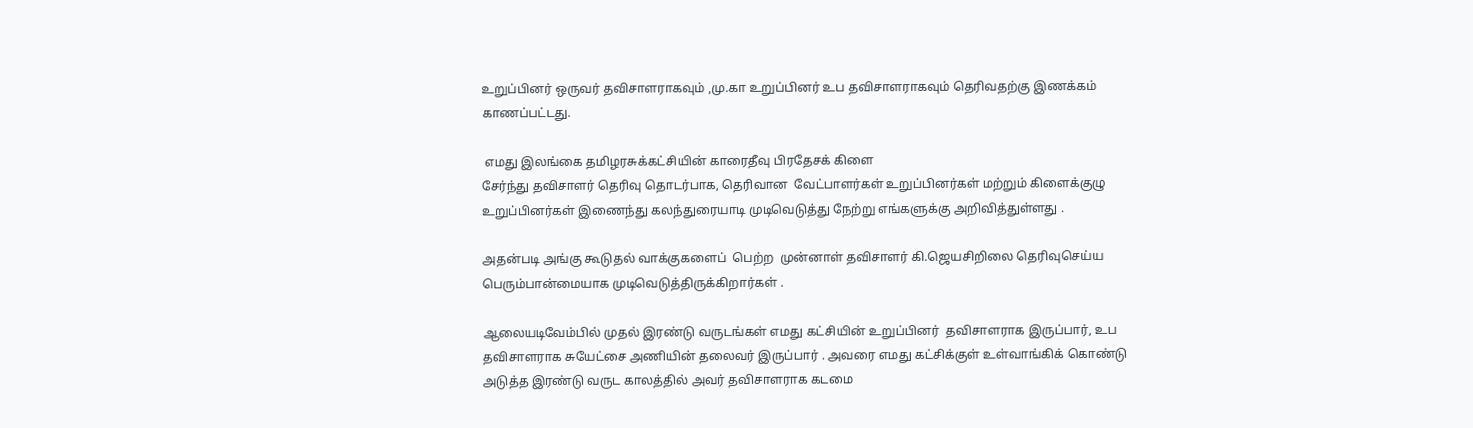உறுப்பினர் ஒருவர் தவிசாளராகவும் ,மு.கா உறுப்பினர் உப தவிசாளராகவும் தெரிவதற்கு இணக்கம் காணப்பட்டது.

 எமது இலங்கை தமிழரசுக்கட்சியின் காரைதீவு பிரதேசக் கிளை
சேர்ந்து தவிசாளர் தெரிவு தொடர்பாக, தெரிவான  வேட்பாளர்கள் உறுப்பினர்கள் மற்றும் கிளைக்குழு உறுப்பினர்கள் இணைந்து கலந்துரையாடி முடிவெடுத்து நேற்று எங்களுக்கு அறிவித்துள்ளது .

அதன்படி அங்கு கூடுதல் வாக்குகளைப்  பெற்ற  முன்னாள் தவிசாளர் கி.ஜெயசிறிலை தெரிவுசெய்ய பெரும்பான்மையாக முடிவெடுத்திருக்கிறார்கள் .

ஆலையடிவேம்பில் முதல் இரண்டு வருடங்கள் எமது கட்சியின் உறுப்பினர்  தவிசாளராக இருப்பார், உப தவிசாளராக சுயேட்சை அணியின் தலைவர் இருப்பார் . அவரை எமது கட்சிக்குள் உள்வாங்கிக் கொண்டு அடுத்த இரண்டு வருட காலத்தில் அவர் தவிசாளராக கடமை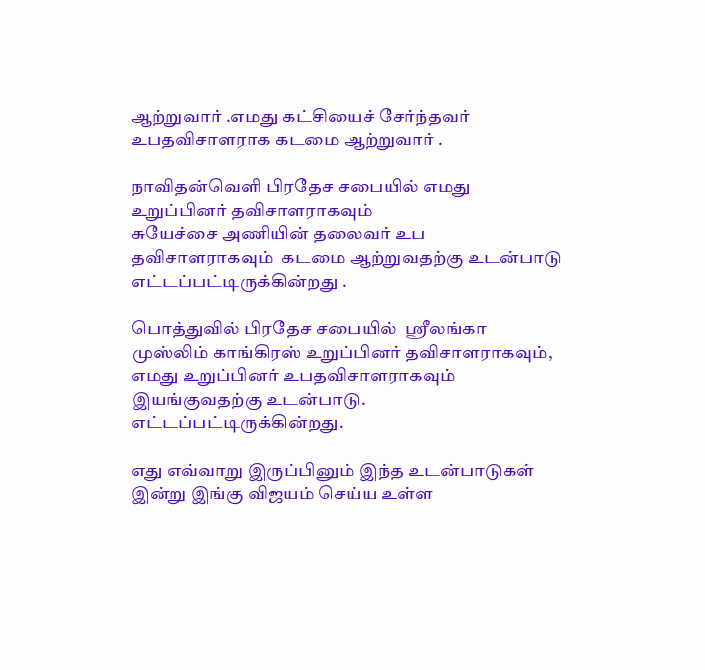ஆற்றுவார் .எமது கட்சியைச் சேர்ந்தவர் உபதவிசாளராக கடமை ஆற்றுவார் .

நாவிதன்வெளி பிரதேச சபையில் எமது உறுப்பினர் தவிசாளராகவும்
சுயேச்சை அணியின் தலைவர் உப தவிசாளராகவும்  கடமை ஆற்றுவதற்கு உடன்பாடு எட்டப்பட்டிருக்கின்றது .

பொத்துவில் பிரதேச சபையில்  ஸ்ரீலங்கா முஸ்லிம் காங்கிரஸ் உறுப்பினர் தவிசாளராகவும்,  எமது உறுப்பினர் உபதவிசாளராகவும் இயங்குவதற்கு உடன்பாடு. எட்டப்பட்டிருக்கின்றது.

எது எவ்வாறு இருப்பினும் இந்த உடன்பாடுகள் இன்று இங்கு விஜயம் செய்ய உள்ள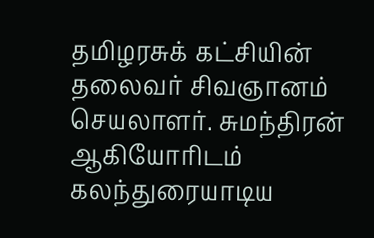தமிழரசுக் கட்சியின் தலைவர் சிவஞானம் செயலாளர். சுமந்திரன் ஆகியோரிடம் கலந்துரையாடிய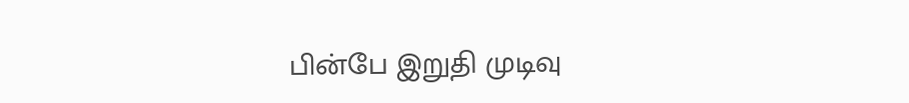பின்பே இறுதி முடிவு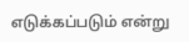எடுக்கப்படும் என்று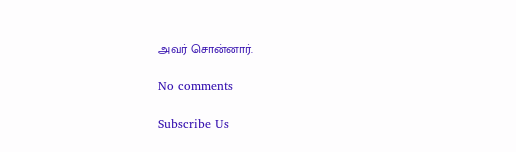அவர் சொன்னார்.

No comments

Subscribe Us